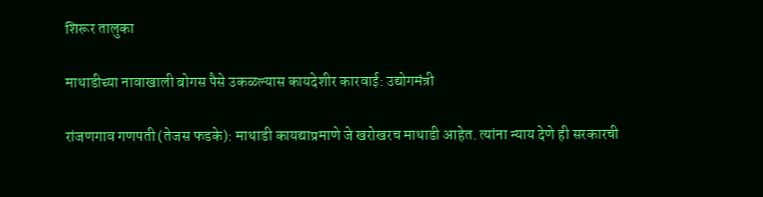शिरूर तालुका

माथाडीच्या नावाखाली बोगस पैसे उकळल्यास कायदेशीर कारवाई: उद्योगमंत्री

रांजणगाव गणपती (तेजस फडके): माथाडी कायद्याप्रमाणे जे खरोखरच माथाडी आहेत. त्यांना न्याय देणे ही सरकारची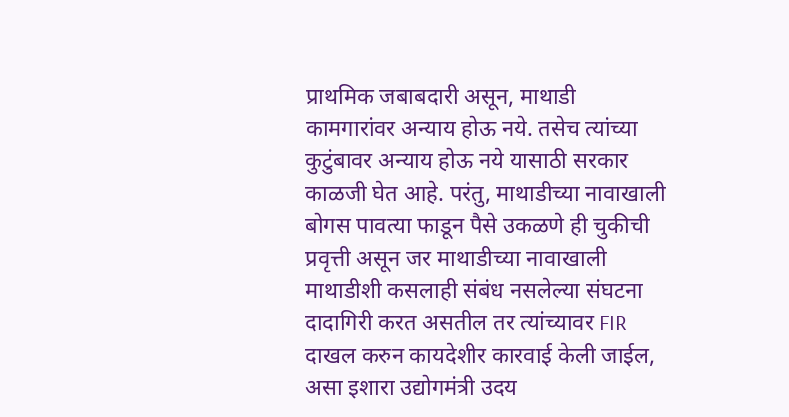प्राथमिक जबाबदारी असून, माथाडी कामगारांवर अन्याय होऊ नये. तसेच त्यांच्या कुटुंबावर अन्याय होऊ नये यासाठी सरकार काळजी घेत आहे. परंतु, माथाडीच्या नावाखाली बोगस पावत्या फाडून पैसे उकळणे ही चुकीची प्रवृत्ती असून जर माथाडीच्या नावाखाली माथाडीशी कसलाही संबंध नसलेल्या संघटना दादागिरी करत असतील तर त्यांच्यावर FIR दाखल करुन कायदेशीर कारवाई केली जाईल, असा इशारा उद्योगमंत्री उदय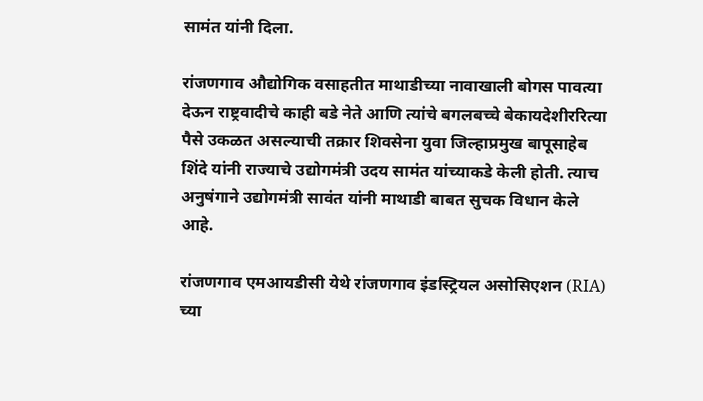सामंत यांनी दिला.

रांजणगाव औद्योगिक वसाहतीत माथाडीच्या नावाखाली बोगस पावत्या देऊन राष्ट्रवादीचे काही बडे नेते आणि त्यांचे बगलबच्चे बेकायदेशीररित्या पैसे उकळत असल्याची तक्रार शिवसेना युवा जिल्हाप्रमुख बापूसाहेब शिंदे यांनी राज्याचे उद्योगमंत्री उदय सामंत यांच्याकडे केली होती. त्याच अनुषंगाने उद्योगमंत्री सावंत यांनी माथाडी बाबत सुचक विधान केले आहे.

रांजणगाव एमआयडीसी येथे रांजणगाव इंडस्ट्रियल असोसिएशन (RIA) च्या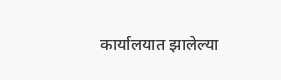कार्यालयात झालेल्या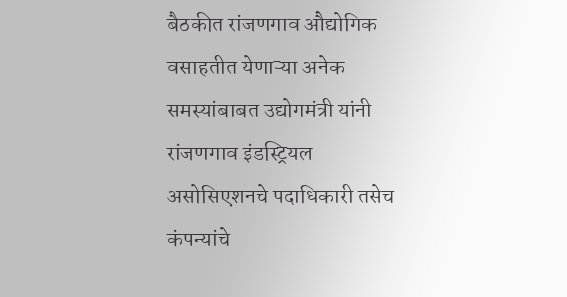बैठकीत रांजणगाव औद्योगिक वसाहतीत येणाऱ्या अनेक समस्यांबाबत उद्योगमंत्री यांनी रांजणगाव इंडस्ट्रियल असोसिएशनचे पदाधिकारी तसेच कंपन्यांचे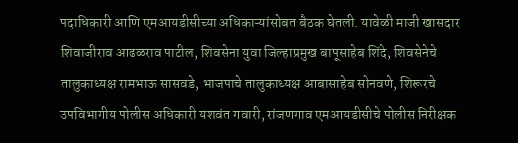पदाधिकारी आणि एमआयडीसीच्या अधिकाऱ्यांसोबत बैठक घेतली. यावेळी माजी खासदार शिवाजीराव आढळराव पाटील, शिवसेना युवा जिल्हाप्रमुख बापूसाहेब शिंदे, शिवसेनेचे तालुकाध्यक्ष रामभाऊ सासवडे, भाजपाचे तालुकाध्यक्ष आबासाहेब सोनवणे, शिरूरचे उपविभागीय पोलीस अधिकारी यशवंत गवारी, रांजणगाव एमआयडीसीचे पोलीस निरीक्षक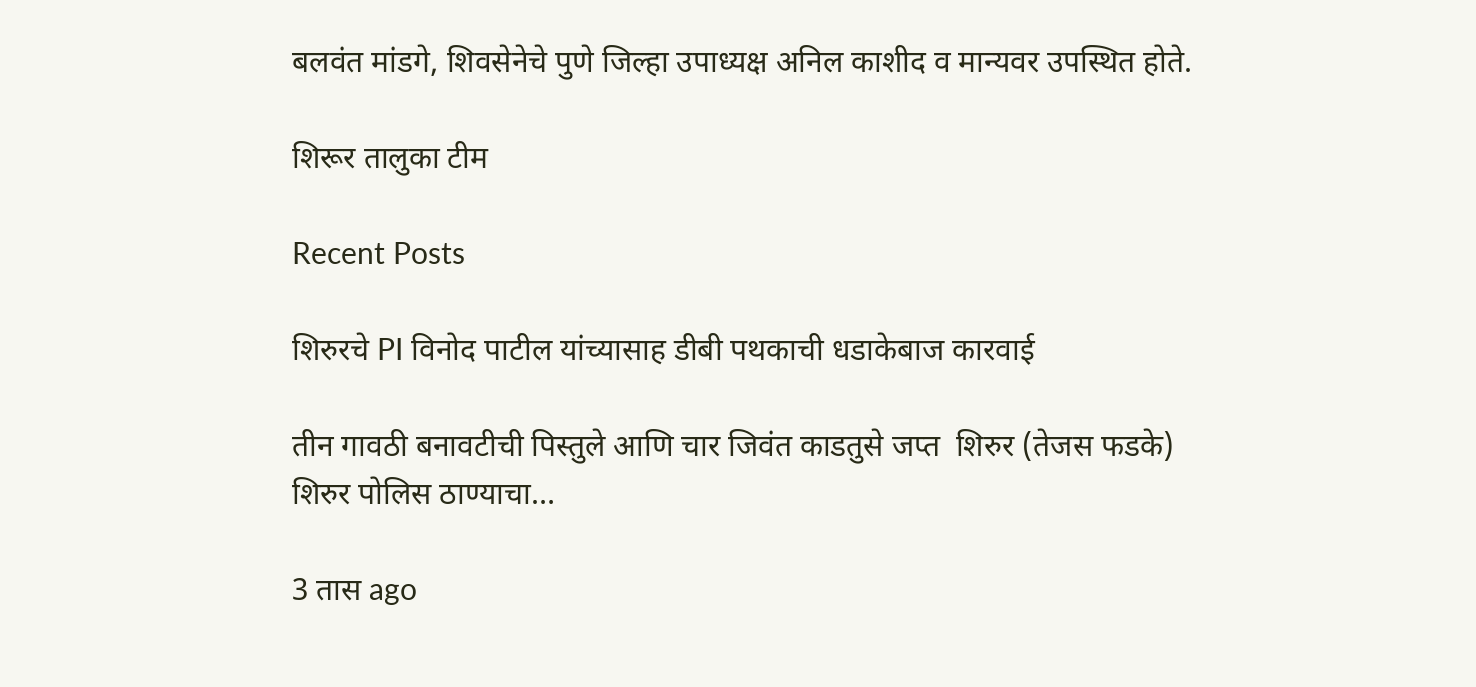बलवंत मांडगे, शिवसेनेचे पुणे जिल्हा उपाध्यक्ष अनिल काशीद व मान्यवर उपस्थित होते.

शिरूर तालुका टीम

Recent Posts

शिरुरचे PI विनोद पाटील यांच्यासाह डीबी पथकाची धडाकेबाज कारवाई

तीन गावठी बनावटीची पिस्तुले आणि चार जिवंत काडतुसे जप्त  शिरुर (तेजस फडके) शिरुर पोलिस ठाण्याचा…

3 तास ago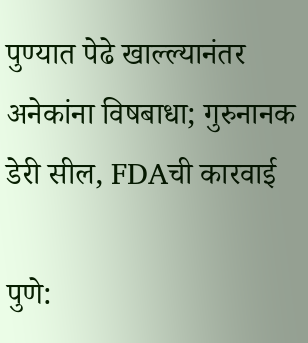पुण्यात पेढे खाल्ल्यानंतर अनेकांना विषबाधा; गुरुनानक डेरी सील, FDAची कारवाई

पुणे: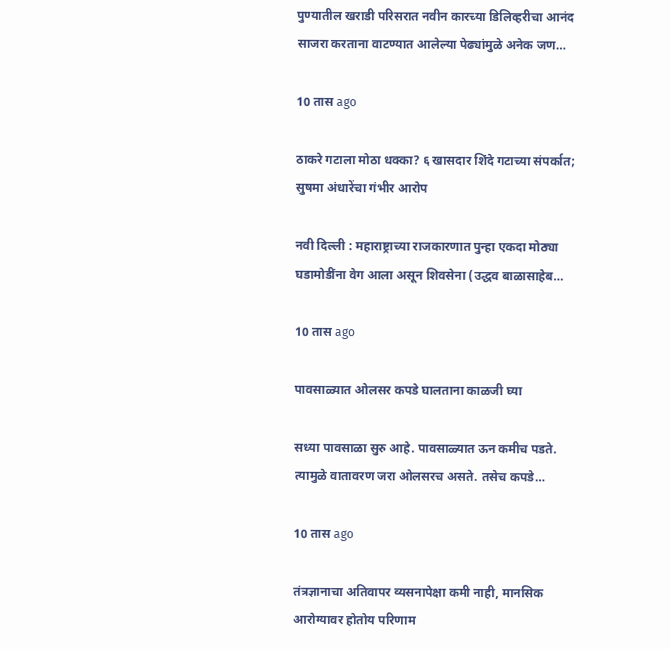पुण्यातील खराडी परिसरात नवीन कारच्या डिलिव्हरीचा आनंद साजरा करताना वाटण्यात आलेल्या पेढ्यांमुळे अनेक जण…

10 तास ago

ठाकरे गटाला मोठा धक्का? ६ खासदार शिंदे गटाच्या संपर्कात; सुषमा अंधारेंचा गंभीर आरोप

नवी दिल्ली : महाराष्ट्राच्या राजकारणात पुन्हा एकदा मोठ्या घडामोडींना वेग आला असून शिवसेना (उद्धव बाळासाहेब…

10 तास ago

पावसाळ्यात ओलसर कपडे घालताना काळजी घ्या

सध्या पावसाळा सुरु आहे. पावसाळ्यात ऊन कमीच पडते. त्यामुळे वातावरण जरा ओलसरच असते. तसेच कपडे…

10 तास ago

तंत्रज्ञानाचा अतिवापर व्यसनापेक्षा कमी नाही, मानसिक आरोग्यावर होतोय परिणाम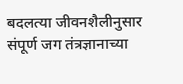बदलत्या जीवनशैलीनुसार संपूर्ण जग तंत्रज्ञानाच्या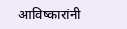आविष्कारांनी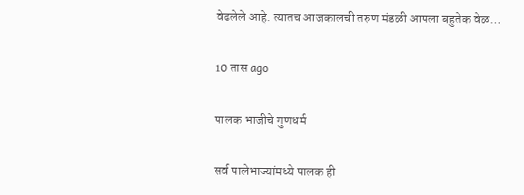वेढलेले आहे. त्यातच आजकालची तरुण मंडळी आपला बहुतेक वेळ…

10 तास ago

पालक भाजीचे गुणधर्म

सर्व पालेभाज्यांमध्ये पालक ही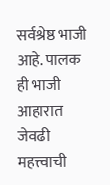सर्वश्रेष्ठ भाजी आहे. पालक ही भाजी आहारात जेवढी महत्त्वाची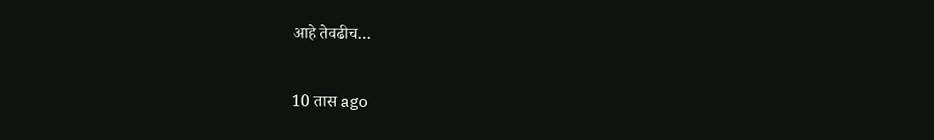आहे तेवढीच…

10 तास ago